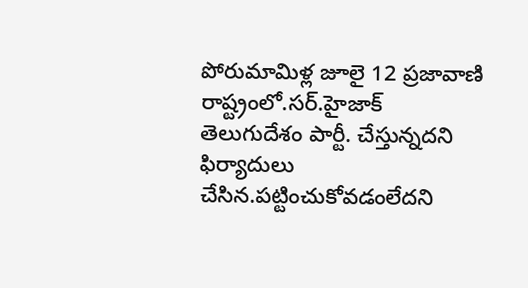పోరుమామిళ్ల జూలై 12 ప్రజావాణి రాష్ట్రంలో.సర్.హైజాక్ తెలుగుదేశం పార్టీ. చేస్తున్నదని ఫిర్యాదులు చేసిన.పట్టించుకోవడంలేదని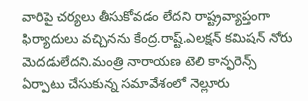వారిపై చర్యలు తీసుకోవడం లేదని రాష్ట్రవ్యాప్తంగా ఫిర్యాదులు వచ్చినను కేంద్ర.రాష్ట్.ఎలక్షన్ కమిషన్ నోరు మెదడులేదని.మంత్రి నారాయణ టెలి కాన్ఫరెన్స్ ఏర్పాటు చేసుకున్న సమావేశంలో నెల్లూరు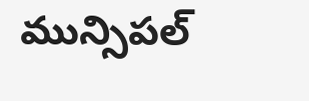మున్సిపల్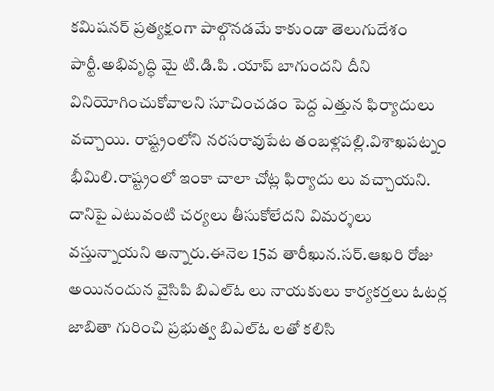కమిషనర్ ప్రత్యక్షంగా పాల్గొనడమే కాకుండా తెలుగుదేశం పార్టీ.అభివృద్ధి మై టి.డి.పి .యాప్ బాగుందని దీని వినియోగించుకోవాలని సూచించడం పెద్ద ఎత్తున ఫిర్యాదులు వచ్చాయి. రాష్ట్రంలోని నరసరావుపేట తంబళ్లపల్లి.విశాఖపట్నం భీమిలి.రాష్ట్రంలో ఇంకా చాలా చోట్ల ఫిర్యాదు లు వచ్చాయని. దానిపై ఎటువంటి చర్యలు తీసుకోలేదని విమర్శలు వస్తున్నాయని అన్నారు.ఈనెల 15వ తారీఖున.సర్.ఆఖరి రోజు అయినందున వైసిపి బిఎల్ఓ లు నాయకులు కార్యకర్తలు ఓటర్ల జాబితా గురించి ప్రభుత్వ బిఎల్ఓ లతో కలిసి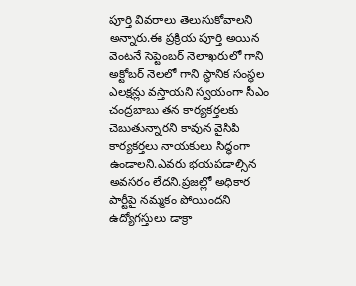పూర్తి వివరాలు తెలుసుకోవాలని అన్నారు.ఈ ప్రక్రియ పూర్తి అయిన వెంటనే సెప్టెంబర్ నెలాఖరులో గాని అక్టోబర్ నెలలో గాని స్థానిక సంస్థల ఎలక్షన్లు వస్తాయని స్వయంగా సీఎం చంద్రబాబు తన కార్యకర్తలకు చెబుతున్నారని కావున వైసిపి కార్యకర్తలు నాయకులు సిద్ధంగా ఉండాలని.ఎవరు భయపడాల్సిన అవసరం లేదని.ప్రజల్లో అధికార పార్టీపై నమ్మకం పోయిందని ఉద్యోగస్తులు డాక్రా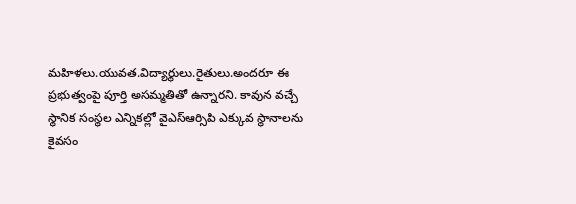మహిళలు.యువత.విద్యార్థులు.రైతులు.అందరూ ఈ ప్రభుత్వంపై పూర్తి అసమ్మతితో ఉన్నారని. కావున వచ్చే స్థానిక సంస్థల ఎన్నికల్లో వైఎస్ఆర్సిపి ఎక్కువ స్థానాలను కైవసం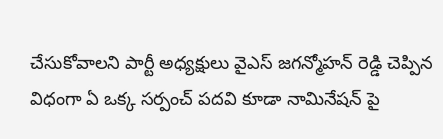చేసుకోవాలని పార్టీ అధ్యక్షులు వైఎస్ జగన్మోహన్ రెడ్డి చెప్పిన విధంగా ఏ ఒక్క సర్పంచ్ పదవి కూడా నామినేషన్ పై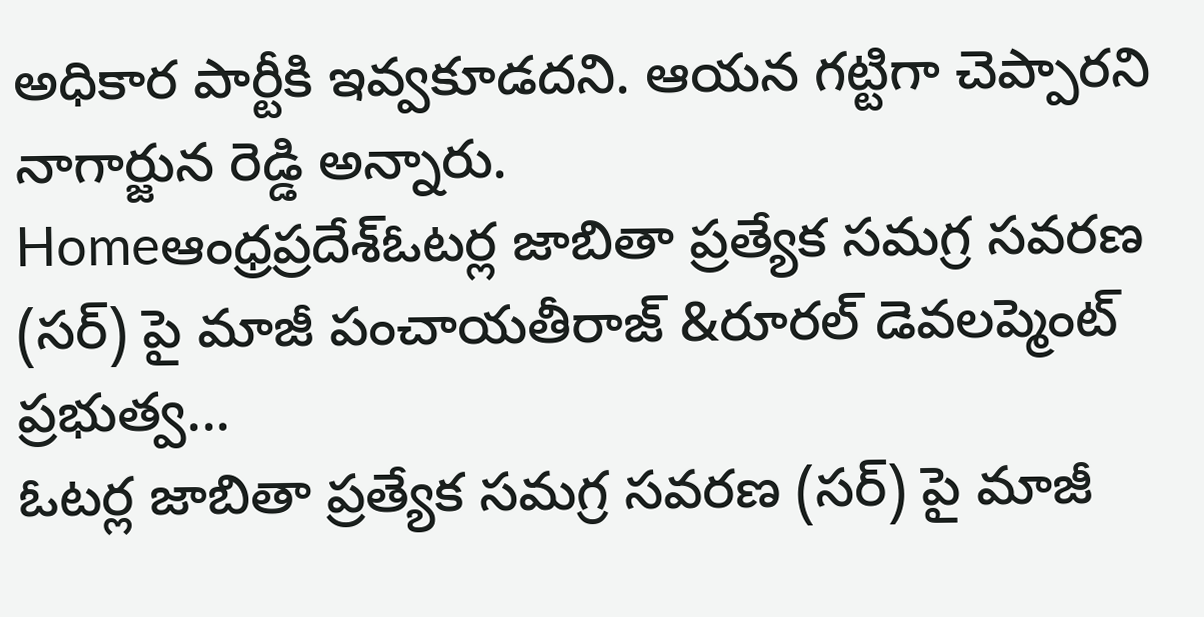అధికార పార్టీకి ఇవ్వకూడదని. ఆయన గట్టిగా చెప్పారని నాగార్జున రెడ్డి అన్నారు.
Homeఆంధ్రప్రదేశ్ఓటర్ల జాబితా ప్రత్యేక సమగ్ర సవరణ (సర్) పై మాజీ పంచాయతీరాజ్ &రూరల్ డెవలప్మెంట్ ప్రభుత్వ...
ఓటర్ల జాబితా ప్రత్యేక సమగ్ర సవరణ (సర్) పై మాజీ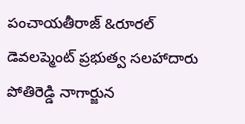పంచాయతీరాజ్ &రూరల్ డెవలప్మెంట్ ప్రభుత్వ సలహాదారు పోతిరెడ్డి నాగార్జున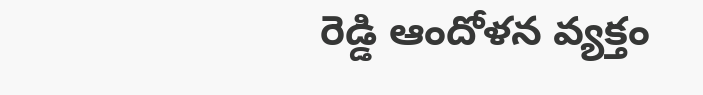రెడ్డి ఆందోళన వ్యక్తం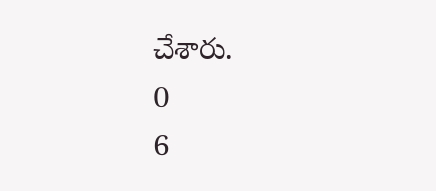చేశారు.
0
6